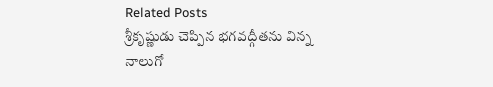Related Posts
శ్రీకృష్ణుడు చెప్పిన భగవద్గీతను విన్న నాలుగో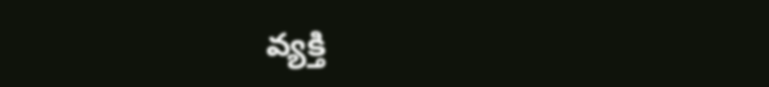వ్యక్తి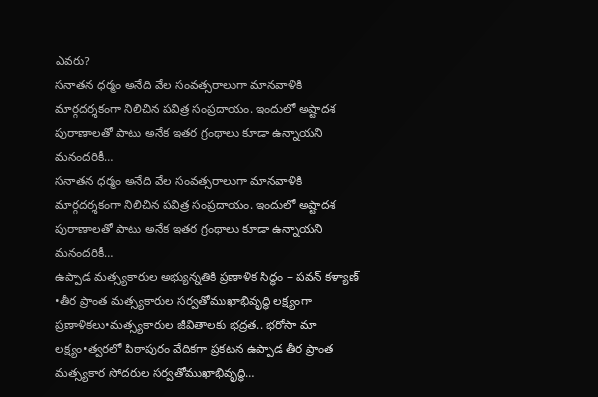ఎవరు?
సనాతన ధర్మం అనేది వేల సంవత్సరాలుగా మానవాళికి మార్గదర్శకంగా నిలిచిన పవిత్ర సంప్రదాయం. ఇందులో అష్టాదశ పురాణాలతో పాటు అనేక ఇతర గ్రంథాలు కూడా ఉన్నాయని మనందరికీ…
సనాతన ధర్మం అనేది వేల సంవత్సరాలుగా మానవాళికి మార్గదర్శకంగా నిలిచిన పవిత్ర సంప్రదాయం. ఇందులో అష్టాదశ పురాణాలతో పాటు అనేక ఇతర గ్రంథాలు కూడా ఉన్నాయని మనందరికీ…
ఉప్పాడ మత్స్యకారుల అభ్యున్నతికి ప్రణాళిక సిద్ధం – పవన్ కళ్యాణ్
•తీర ప్రాంత మత్స్యకారుల సర్వతోముఖాభివృద్ధి లక్ష్యంగా ప్రణాళికలు•మత్స్యకారుల జీవితాలకు భద్రత.. భరోసా మా లక్ష్యం•త్వరలో పిఠాపురం వేదికగా ప్రకటన ఉప్పాడ తీర ప్రాంత మత్స్యకార సోదరుల సర్వతోముఖాభివృద్ధి…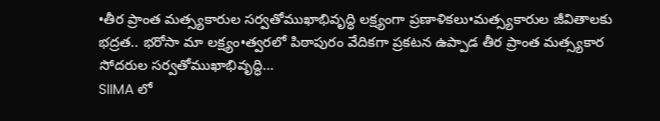•తీర ప్రాంత మత్స్యకారుల సర్వతోముఖాభివృద్ధి లక్ష్యంగా ప్రణాళికలు•మత్స్యకారుల జీవితాలకు భద్రత.. భరోసా మా లక్ష్యం•త్వరలో పిఠాపురం వేదికగా ప్రకటన ఉప్పాడ తీర ప్రాంత మత్స్యకార సోదరుల సర్వతోముఖాభివృద్ధి…
SIIMA లో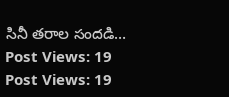సినీ తరాల సందడి…
Post Views: 19
Post Views: 19